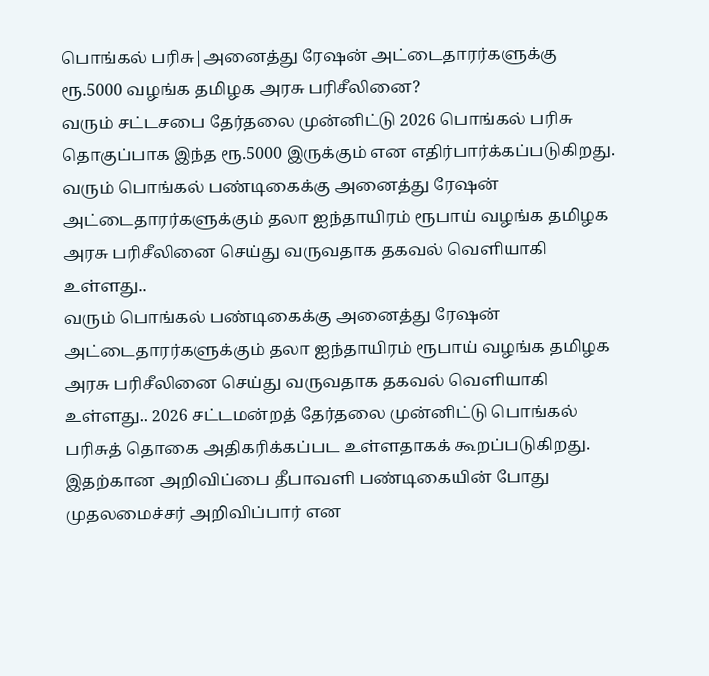பொங்கல் பரிசு|அனைத்து ரேஷன் அட்டைதாரர்களுக்கு ரூ.5000 வழங்க தமிழக அரசு பரிசீலினை?
வரும் சட்டசபை தேர்தலை முன்னிட்டு 2026 பொங்கல் பரிசு தொகுப்பாக இந்த ரூ.5000 இருக்கும் என எதிர்பார்க்கப்படுகிறது.
வரும் பொங்கல் பண்டிகைக்கு அனைத்து ரேஷன் அட்டைதாரர்களுக்கும் தலா ஐந்தாயிரம் ரூபாய் வழங்க தமிழக அரசு பரிசீலினை செய்து வருவதாக தகவல் வெளியாகி உள்ளது..
வரும் பொங்கல் பண்டிகைக்கு அனைத்து ரேஷன் அட்டைதாரர்களுக்கும் தலா ஐந்தாயிரம் ரூபாய் வழங்க தமிழக அரசு பரிசீலினை செய்து வருவதாக தகவல் வெளியாகி உள்ளது.. 2026 சட்டமன்றத் தேர்தலை முன்னிட்டு பொங்கல் பரிசுத் தொகை அதிகரிக்கப்பட உள்ளதாகக் கூறப்படுகிறது. இதற்கான அறிவிப்பை தீபாவளி பண்டிகையின் போது முதலமைச்சர் அறிவிப்பார் என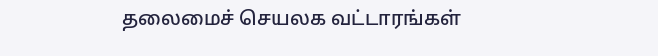தலைமைச் செயலக வட்டாரங்கள்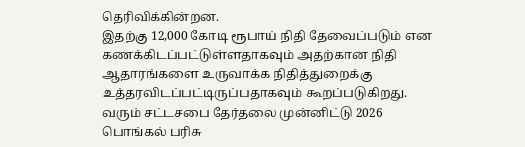தெரிவிக்கின்றன.
இதற்கு 12,000 கோடி ரூபாய் நிதி தேவைப்படும் என கணக்கிடப்பட்டுள்ளதாகவும் அதற்கான நிதி ஆதாரங்களை உருவாக்க நிதித்துறைக்கு உத்தரவிடப்பட்டிருப்பதாகவும் கூறப்படுகிறது. வரும் சட்டசபை தேர்தலை முன்னிட்டு 2026 பொங்கல் பரிசு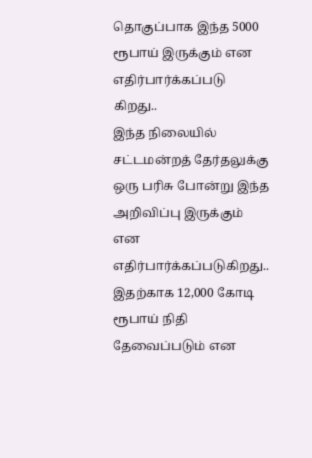தொகுப்பாக இந்த 5000 ரூபாய் இருக்கும் என எதிர்பார்க்கப்படு
கிறது..
இந்த நிலையில் சட்டமன்றத் தேர்தலுக்கு ஒரு பரிசு போன்று இந்த அறிவிப்பு இருக்கும் என எதிர்பார்க்கப்படுகிறது.. இதற்காக 12,000 கோடி ரூபாய் நிதி தேவைப்படும் என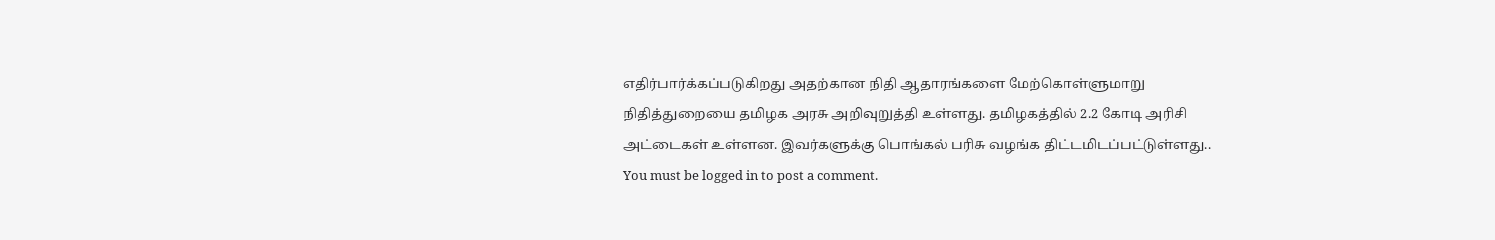எதிர்பார்க்கப்படுகிறது அதற்கான நிதி ஆதாரங்களை மேற்கொள்ளுமாறு நிதித்துறையை தமிழக அரசு அறிவுறுத்தி உள்ளது. தமிழகத்தில் 2.2 கோடி அரிசி அட்டைகள் உள்ளன. இவர்களுக்கு பொங்கல் பரிசு வழங்க திட்டமிடப்பட்டுள்ளது..
You must be logged in to post a comment.